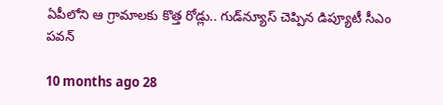ఏపీలోని ఆ గ్రామాలకు కొత్త రోడ్లు.. గుడ్‌న్యూస్ చెప్పిన డిప్యూటీ సీఎం పవన్

10 months ago 28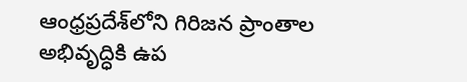ఆంధ్రప్రదేశ్‌లోని గిరిజన ప్రాంతాల అభివృద్ధికి ఉప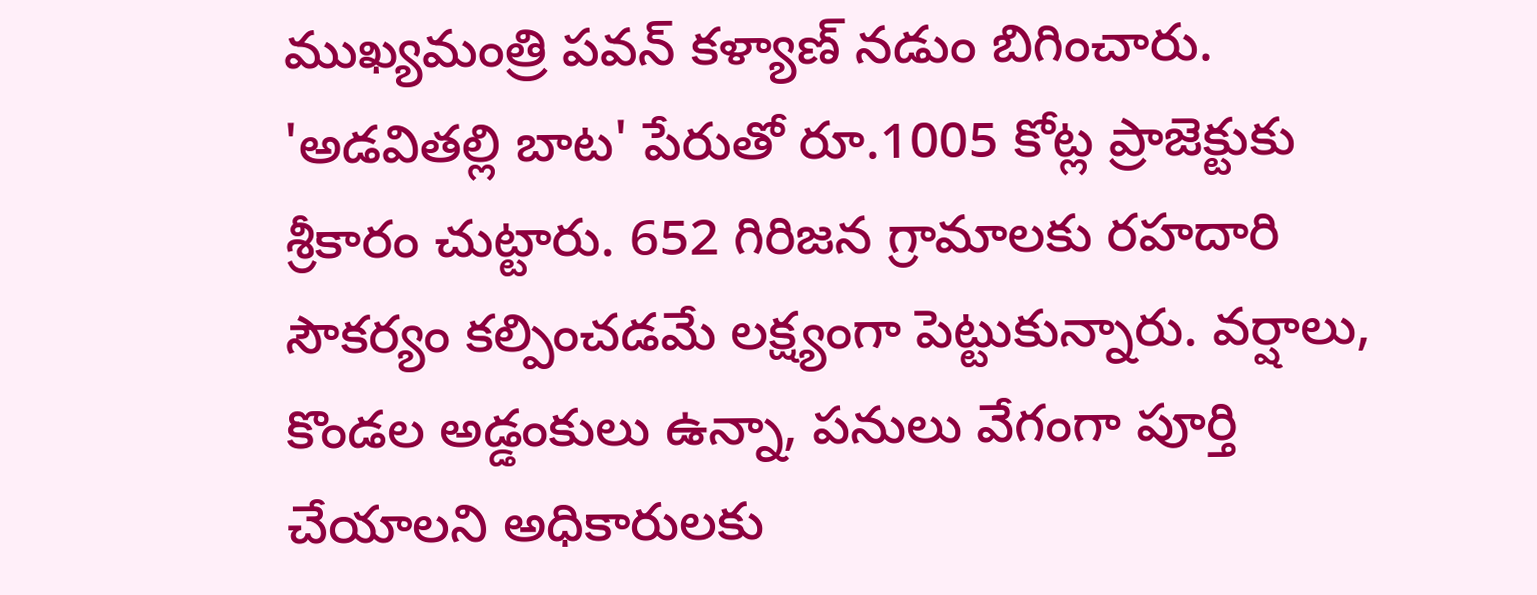ముఖ్యమంత్రి పవన్ కళ్యాణ్ నడుం బిగించారు. 'అడవితల్లి బాట' పేరుతో రూ.1005 కోట్ల ప్రాజెక్టుకు శ్రీకారం చుట్టారు. 652 గిరిజన గ్రామాలకు రహదారి సౌకర్యం కల్పించడమే లక్ష్యంగా పెట్టుకున్నారు. వర్షాలు, కొండల అడ్డంకులు ఉన్నా, పనులు వేగంగా పూర్తి చేయాలని అధికారులకు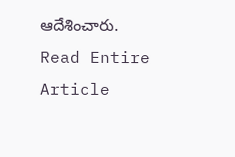ఆదేశించారు.
Read Entire Article